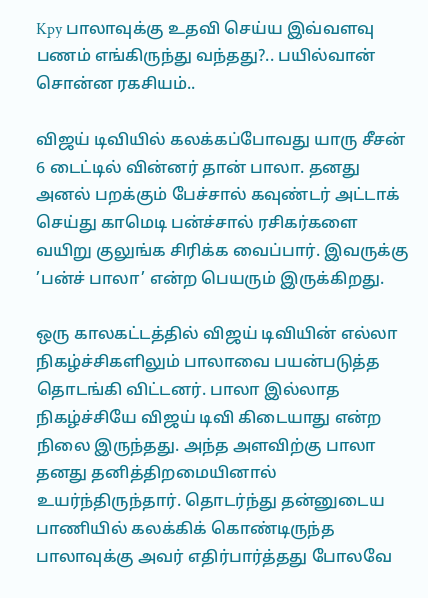Kpy பாலாவுக்கு உதவி செய்ய இவ்வளவு பணம் எங்கிருந்து வந்தது?.. பயில்வான் சொன்ன ரகசியம்..

விஜய் டிவியில் கலக்கப்போவது யாரு சீசன் 6 டைட்டில் வின்னர் தான் பாலா. தனது அனல் பறக்கும் பேச்சால் கவுண்டர் அட்டாக் செய்து காமெடி பன்ச்சால் ரசிகர்களை வயிறு குலுங்க சிரிக்க வைப்பார். இவருக்கு ’பன்ச் பாலா’ என்ற பெயரும் இருக்கிறது.

ஒரு காலகட்டத்தில் விஜய் டிவியின் எல்லா நிகழ்ச்சிகளிலும் பாலாவை பயன்படுத்த தொடங்கி விட்டனர். பாலா இல்லாத நிகழ்ச்சியே விஜய் டிவி கிடையாது என்ற நிலை இருந்தது. அந்த அளவிற்கு பாலா தனது தனித்திறமையினால் உயர்ந்திருந்தார். தொடர்ந்து தன்னுடைய பாணியில் கலக்கிக் கொண்டிருந்த பாலாவுக்கு அவர் எதிர்பார்த்தது போலவே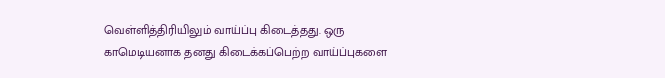வெள்ளித்திரியிலும் வாய்ப்பு கிடைத்தது. ஒரு காமெடியனாக தனது கிடைக்கப்பெற்ற வாய்ப்புகளை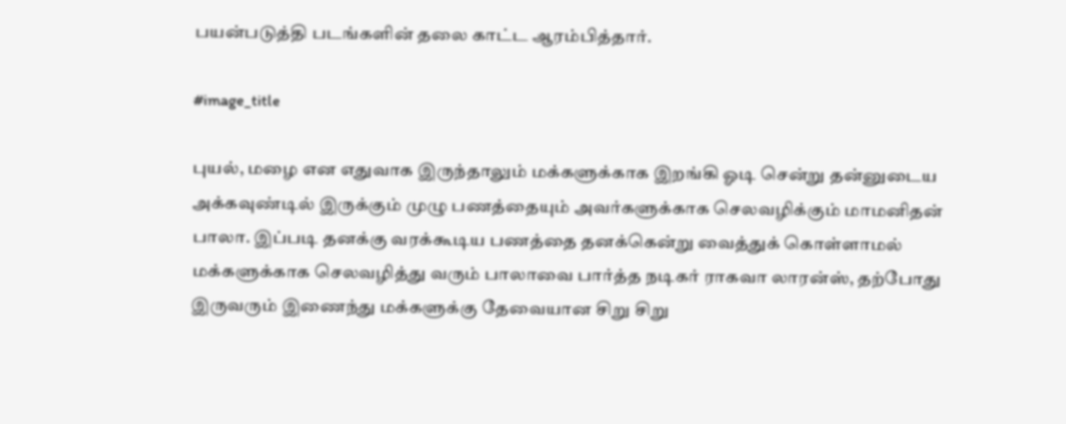பயன்படுத்தி படங்களின் தலை காட்ட ஆரம்பித்தார்.

#image_title

புயல், மழை என எதுவாக இருந்தாலும் மக்களுக்காக இறங்கி ஓடி சென்று தன்னுடைய அக்கவுண்டில் இருக்கும் முழு பணத்தையும் அவர்களுக்காக செலவழிக்கும் மாமனிதன் பாலா. இப்படி தனக்கு வரக்கூடிய பணத்தை தனக்கென்று வைத்துக் கொள்ளாமல் மக்களுக்காக செலவழித்து வரும் பாலாவை பார்த்த நடிகர் ராகவா லாரன்ஸ், தற்போது இருவரும் இணைந்து மக்களுக்கு தேவையான சிறு சிறு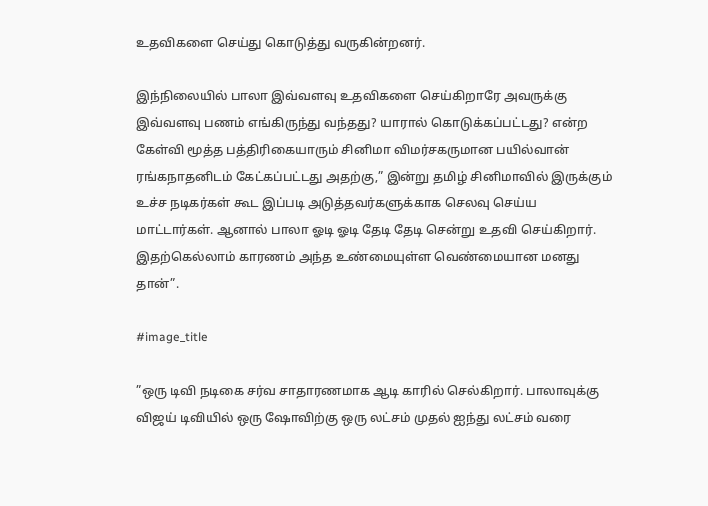உதவிகளை செய்து கொடுத்து வருகின்றனர்.

இந்நிலையில் பாலா இவ்வளவு உதவிகளை செய்கிறாரே அவருக்கு இவ்வளவு பணம் எங்கிருந்து வந்தது? யாரால் கொடுக்கப்பட்டது? என்ற கேள்வி மூத்த பத்திரிகையாரும் சினிமா விமர்சகருமான பயில்வான் ரங்கநாதனிடம் கேட்கப்பட்டது அதற்கு,” இன்று தமிழ் சினிமாவில் இருக்கும் உச்ச நடிகர்கள் கூட இப்படி அடுத்தவர்களுக்காக செலவு செய்ய மாட்டார்கள். ஆனால் பாலா ஓடி ஓடி தேடி தேடி சென்று உதவி செய்கிறார். இதற்கெல்லாம் காரணம் அந்த உண்மையுள்ள வெண்மையான மனது தான்”.

#image_title

”ஒரு டிவி நடிகை சர்வ சாதாரணமாக ஆடி காரில் செல்கிறார். பாலாவுக்கு விஜய் டிவியில் ஒரு ஷோவிற்கு ஒரு லட்சம் முதல் ஐந்து லட்சம் வரை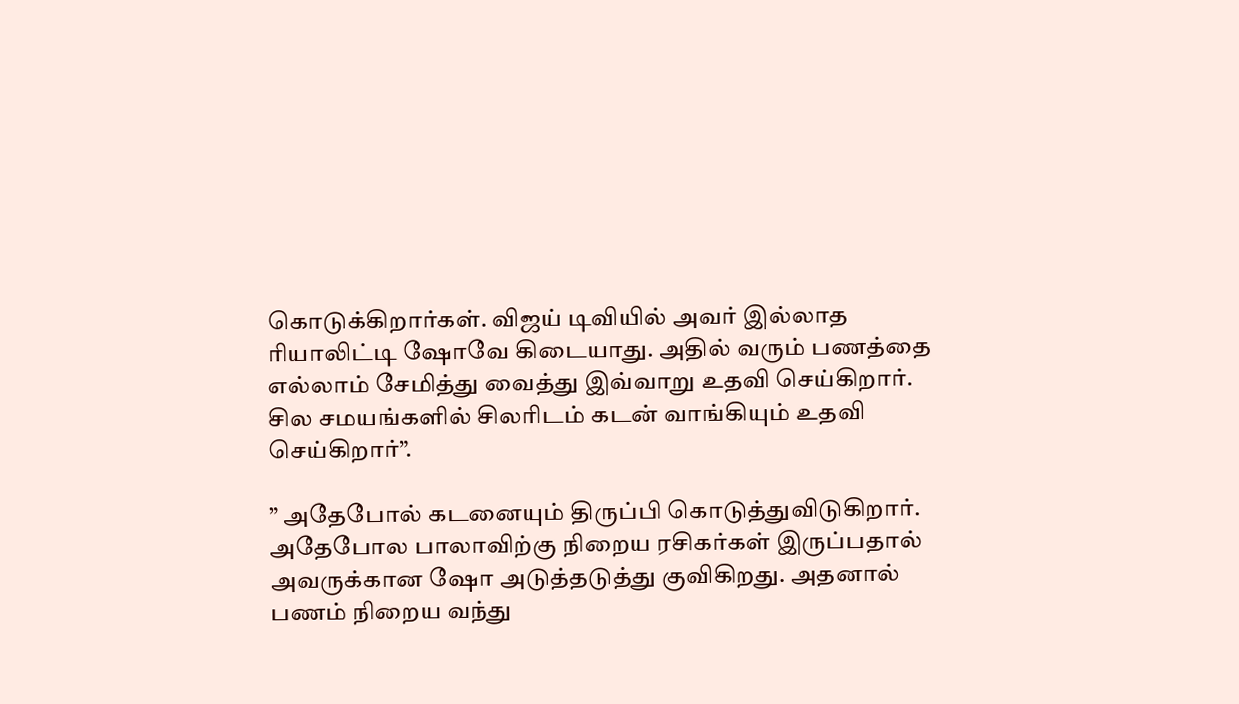கொடுக்கிறார்கள். விஜய் டிவியில் அவர் இல்லாத ரியாலிட்டி ஷோவே கிடையாது. அதில் வரும் பணத்தை எல்லாம் சேமித்து வைத்து இவ்வாறு உதவி செய்கிறார். சில சமயங்களில் சிலரிடம் கடன் வாங்கியும் உதவி செய்கிறார்”.

” அதேபோல் கடனையும் திருப்பி கொடுத்துவிடுகிறார். அதேபோல பாலாவிற்கு நிறைய ரசிகர்கள் இருப்பதால் அவருக்கான ஷோ அடுத்தடுத்து குவிகிறது. அதனால் பணம் நிறைய வந்து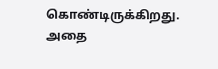கொண்டிருக்கிறது. அதை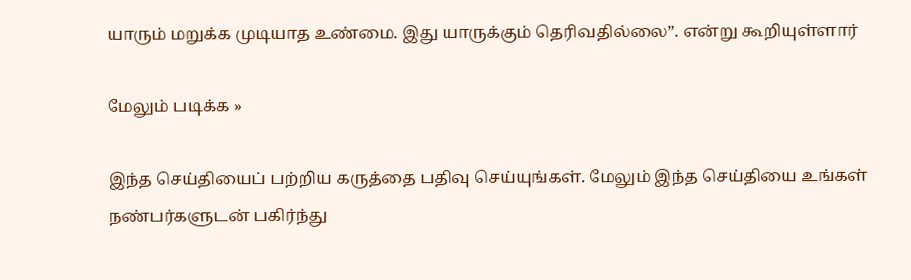யாரும் மறுக்க முடியாத உண்மை. இது யாருக்கும் தெரிவதில்லை”. என்று கூறியுள்ளார்

மேலும் படிக்க »

இந்த செய்தியைப் பற்றிய கருத்தை பதிவு செய்யுங்கள். மேலும் இந்த செய்தியை உங்கள் நண்பர்களுடன் பகிர்ந்து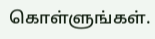கொள்ளுங்கள்.